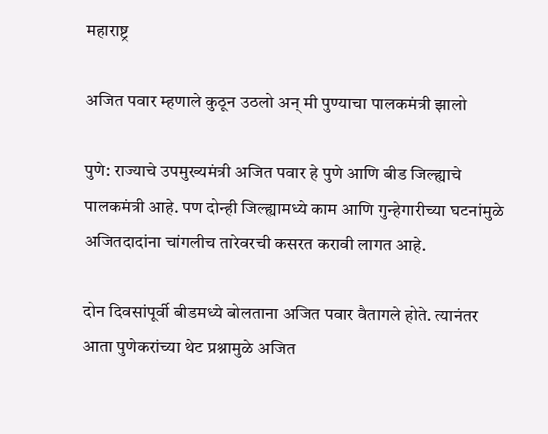महाराष्ट्र

अजित पवार म्हणाले कुठून उठलो अन् मी पुण्याचा पालकमंत्री झालो

पुणे: राज्याचे उपमुख्यमंत्री अजित पवार हे पुणे आणि बीड जिल्ह्याचे पालकमंत्री आहे. पण दोन्ही जिल्ह्यामध्ये काम आणि गुन्हेगारीच्या घटनांमुळे अजितदादांना चांगलीच तारेवरची कसरत करावी लागत आहे.

दोन दिवसांपूर्वी बीडमध्ये बोलताना अजित पवार वैतागले होते. त्यानंतर आता पुणेकरांच्या थेट प्रश्नामुळे अजित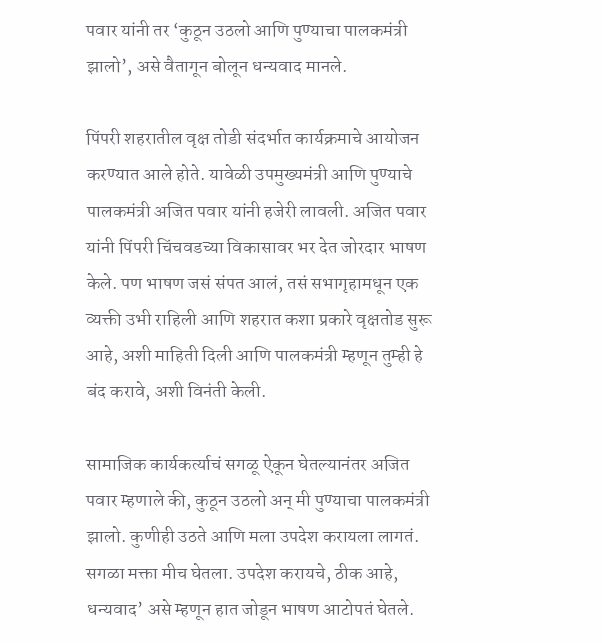पवार यांनी तर ‘कुठून उठलो आणि पुण्याचा पालकमंत्री झालो’, असे वैतागून बोलून धन्यवाद मानले.

पिंपरी शहरातील वृक्ष तोडी संदर्भात कार्यक्रमाचे आयोजन करण्यात आले होते. यावेळी उपमुख्यमंत्री आणि पुण्याचे पालकमंत्री अजित पवार यांनी हजेरी लावली. अजित पवार यांनी पिंपरी चिंचवडच्या विकासावर भर देत जोरदार भाषण केले. पण भाषण जसं संपत आलं, तसं सभागृहामधून एक व्यक्ती उभी राहिली आणि शहरात कशा प्रकारे वृक्षतोड सुरू आहे, अशी माहिती दिली आणि पालकमंत्री म्हणून तुम्ही हे बंद करावे, अशी विनंती केली.

सामाजिक कार्यकर्त्याचं सगळू ऐकून घेतल्यानंतर अजित पवार म्हणाले की, कुठून उठलो अन् मी पुण्याचा पालकमंत्री झालो. कुणीही उठते आणि मला उपदेश करायला लागतं. सगळा मक्ता मीच घेतला. उपदेश करायचे, ठीक आहे, धन्यवाद’ असे म्हणून हात जोडून भाषण आटोपतं घेतले.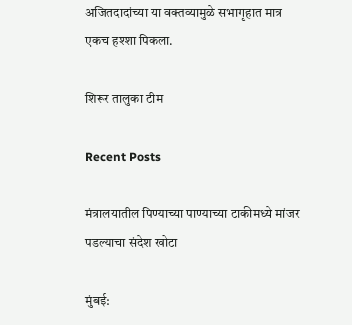अजितदादांच्या या वक्तव्यामुळे सभागृहात मात्र एकच हश्शा पिकला.

शिरूर तालुका टीम

Recent Posts

मंत्रालयातील पिण्याच्या पाण्याच्या टाकीमध्ये मांजर पडल्याचा संदेश खोटा

मुंबई: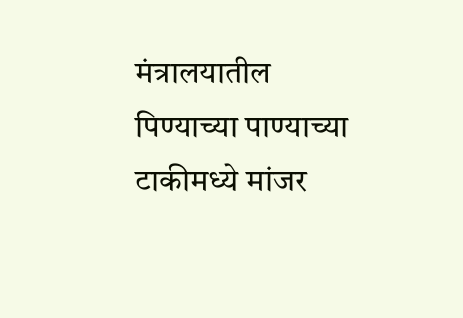मंत्रालयातील पिण्याच्या पाण्याच्या टाकीमध्ये मांजर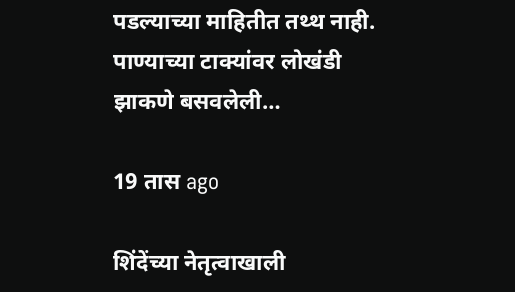पडल्याच्या माहितीत तथ्थ नाही. पाण्याच्या टाक्यांवर लोखंडी झाकणे बसवलेली…

19 तास ago

शिंदेंच्या नेतृत्वाखाली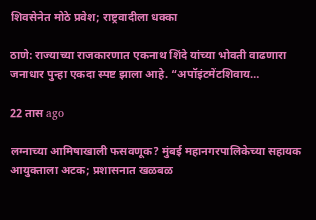शिवसेनेत मोठे प्रवेश; राष्ट्रवादीला धक्का

ठाणे: राज्याच्या राजकारणात एकनाथ शिंदे यांच्या भोवती वाढणारा जनाधार पुन्हा एकदा स्पष्ट झाला आहे. “अपॉइंटमेंटशिवाय…

22 तास ago

लग्नाच्या आमिषाखाली फसवणूक? मुंबई महानगरपालिकेच्या सहायक आयुक्ताला अटक; प्रशासनात खळबळ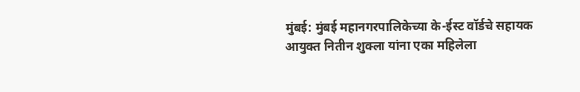मुंबई: मुंबई महानगरपालिकेच्या के-ईस्ट वॉर्डचे सहायक आयुक्त नितीन शुक्ला यांना एका महिलेला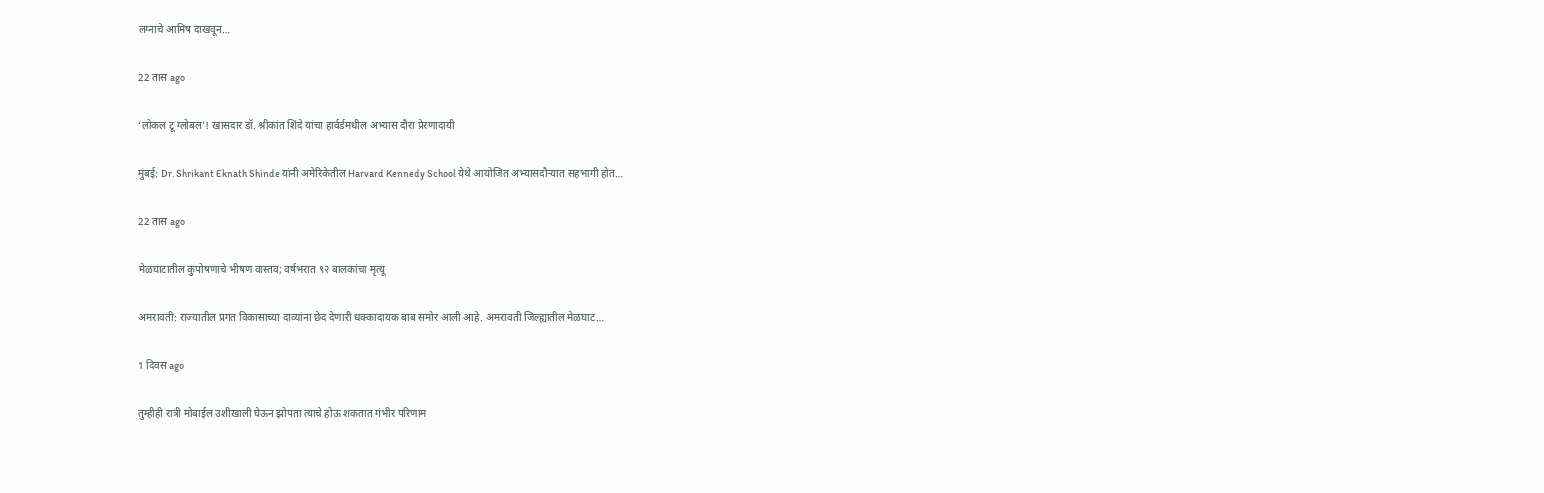लग्नाचे आमिष दाखवून…

22 तास ago

‘लोकल टू ग्लोबल’! खासदार डॉ. श्रीकांत शिंदे यांचा हार्वर्डमधील अभ्यास दौरा प्रेरणादायी

मुंबई: Dr. Shrikant Eknath Shinde यांनी अमेरिकेतील Harvard Kennedy School येथे आयोजित अभ्यासदौऱ्यात सहभागी होत…

22 तास ago

मेळघाटातील कुपोषणाचे भीषण वास्तव; वर्षभरात ९२ बालकांचा मृत्यू

अमरावती: राज्यातील प्रगत विकासाच्या दाव्यांना छेद देणारी धक्कादायक बाब समोर आली आहे. अमरावती जिल्ह्यातील मेळघाट…

1 दिवस ago

तुम्हीही रात्री मोबाईल उशीखाली घेऊन झोपता त्याचे होऊ शकतात गंभीर परिणाम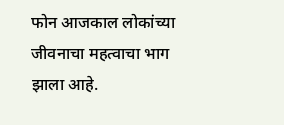फोन आजकाल लोकांच्या जीवनाचा महत्वाचा भाग झाला आहे.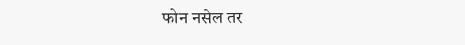फोन नसेल तर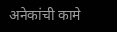अनेकांची कामे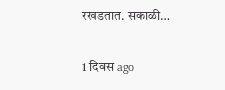रखडतात. सकाळी…

1 दिवस ago